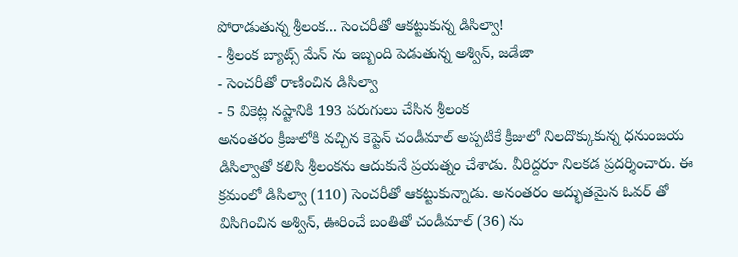పోరాడుతున్న శ్రీలంక... సెంచరీతో ఆకట్టుకున్న డిసిల్వా!
- శ్రీలంక బ్యాట్స్ మేన్ ను ఇబ్బంది పెడుతున్న అశ్విన్, జడేజా
- సెంచరీతో రాణించిన డిసిల్వా
- 5 వికెట్ల నష్టానికి 193 పరుగులు చేసిన శ్రీలంక
అనంతరం క్రీజులోకి వచ్చిన కెప్టెన్ చండీమాల్ అప్పటికే క్రీజులో నిలదొక్కుకున్న ధనుంజయ డిసిల్వాతో కలిసి శ్రీలంకను ఆదుకునే ప్రయత్నం చేశాడు. వీరిద్దరూ నిలకడ ప్రదర్శించారు. ఈ క్రమంలో డిసిల్వా (110) సెంచరీతో ఆకట్టుకున్నాడు. అనంతరం అద్భుతమైన ఓవర్ తో విసిగించిన అశ్విన్, ఊరించే బంతితో చండీమాల్ (36) ను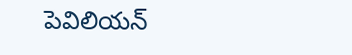పెవిలియన్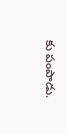కు పంపాడు.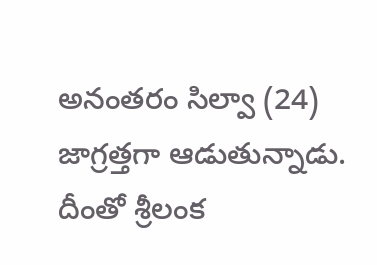అనంతరం సిల్వా (24) జాగ్రత్తగా ఆడుతున్నాడు. దీంతో శ్రీలంక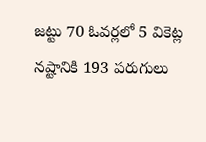జట్టు 70 ఓవర్లలో 5 వికెట్ల నష్టానికి 193 పరుగులు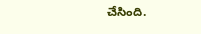చేసింది.